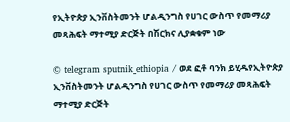የኢትዮጵያ ኢንቨስትመንት ሆልዲንግስ የሀገር ውስጥ የመማሪያ መጻሕፍት ማተሚያ ድርጅት በሽርክና ሊያቋቁም ነው

© telegram sputnik_ethiopia / ወደ ፎቶ ባንክ ይሂዱየኢትዮጵያ ኢንቨስትመንት ሆልዲንግስ የሀገር ውስጥ የመማሪያ መጻሕፍት ማተሚያ ድርጅት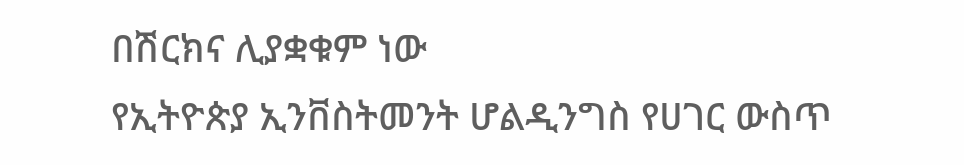በሽርክና ሊያቋቁም ነው
የኢትዮጵያ ኢንቨስትመንት ሆልዲንግስ የሀገር ውስጥ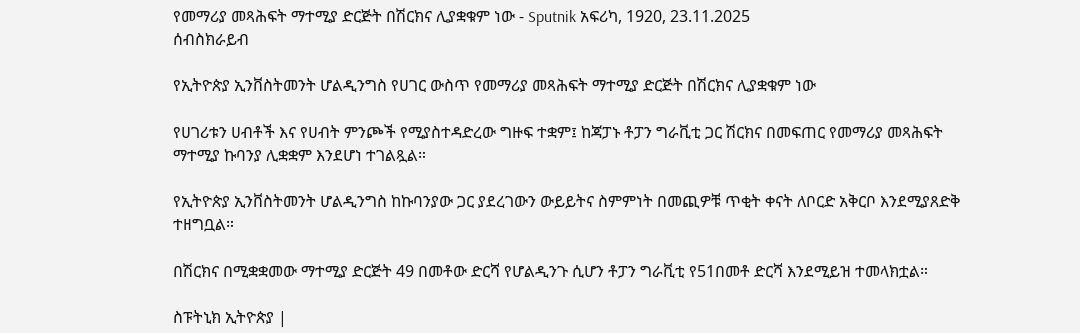የመማሪያ መጻሕፍት ማተሚያ ድርጅት በሽርክና ሊያቋቁም ነው - Sputnik አፍሪካ, 1920, 23.11.2025
ሰብስክራይብ

የኢትዮጵያ ኢንቨስትመንት ሆልዲንግስ የሀገር ውስጥ የመማሪያ መጻሕፍት ማተሚያ ድርጅት በሽርክና ሊያቋቁም ነው

የሀገሪቱን ሀብቶች እና የሀብት ምንጮች የሚያስተዳድረው ግዙፍ ተቋም፤ ከጃፓኑ ቶፓን ግራቪቲ ጋር ሽርክና በመፍጠር የመማሪያ መጻሕፍት ማተሚያ ኩባንያ ሊቋቋም እንደሆነ ተገልጿል።

የኢትዮጵያ ኢንቨስትመንት ሆልዲንግስ ከኩባንያው ጋር ያደረገውን ውይይትና ስምምነት በመጪዎቹ ጥቂት ቀናት ለቦርድ አቅርቦ እንደሚያጸድቅ ተዘግቧል።

በሽርክና በሚቋቋመው ማተሚያ ድርጅት 49 በመቶው ድርሻ የሆልዲንጉ ሲሆን ቶፓን ግራቪቲ የ51በመቶ ድርሻ እንደሚይዝ ተመላክቷል።

ስፑትኒክ ኢትዮጵያ |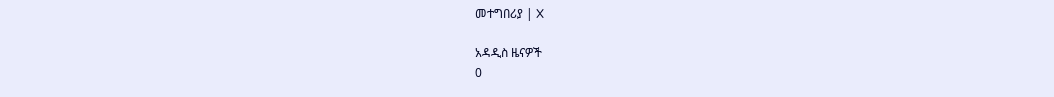መተግበሪያ | X

አዳዲስ ዜናዎች
0